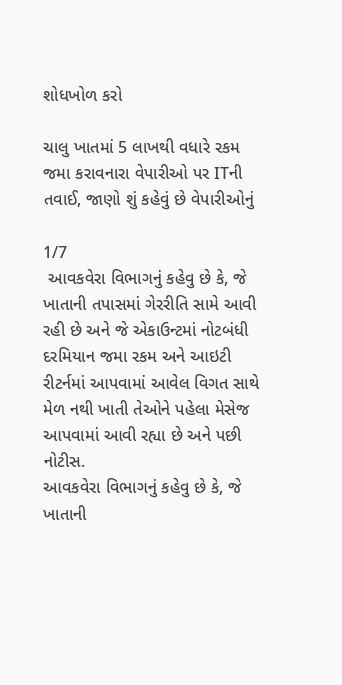શોધખોળ કરો

ચાલુ ખાતમાં 5 લાખથી વધારે રકમ જમા કરાવનારા વેપારીઓ પર ITની તવાઈ, જાણો શું કહેવું છે વેપારીઓનું

1/7
 આવકવેરા વિભાગનું કહેવુ છે કે, જે ખાતાની તપાસમાં ગેરરીતિ સામે આવી રહી છે અને જે એકાઉન્ટમાં નોટબંધી દરમિયાન જમા રકમ અને આઇટી રીટર્નમાં આપવામાં આવેલ વિગત સાથે મેળ નથી ખાતી તેઓને પહેલા મેસેજ આપવામાં આવી રહ્યા છે અને પછી નોટીસ.
આવકવેરા વિભાગનું કહેવુ છે કે, જે ખાતાની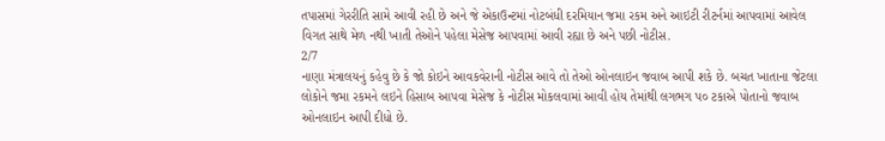તપાસમાં ગેરરીતિ સામે આવી રહી છે અને જે એકાઉન્ટમાં નોટબંધી દરમિયાન જમા રકમ અને આઇટી રીટર્નમાં આપવામાં આવેલ વિગત સાથે મેળ નથી ખાતી તેઓને પહેલા મેસેજ આપવામાં આવી રહ્યા છે અને પછી નોટીસ.
2/7
નાણા મંત્રાલયનું કહેવુ છે કે જો કોઇને આવકવેરાની નોટીસ આવે તો તેઓ ઓનલાઇન જવાબ આપી શકે છે. બચત ખાતાના જેટલા લોકોને જમા રકમને લઇને હિસાબ આપવા મેસેજ કે નોટીસ મોકલવામાં આવી હોય તેમાંથી લગભગ પ૦ ટકાએ પોતાનો જવાબ ઓનલાઇન આપી દીધો છે.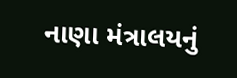નાણા મંત્રાલયનું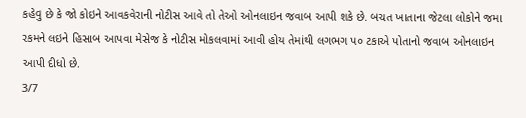કહેવુ છે કે જો કોઇને આવકવેરાની નોટીસ આવે તો તેઓ ઓનલાઇન જવાબ આપી શકે છે. બચત ખાતાના જેટલા લોકોને જમા રકમને લઇને હિસાબ આપવા મેસેજ કે નોટીસ મોકલવામાં આવી હોય તેમાંથી લગભગ પ૦ ટકાએ પોતાનો જવાબ ઓનલાઇન આપી દીધો છે.
3/7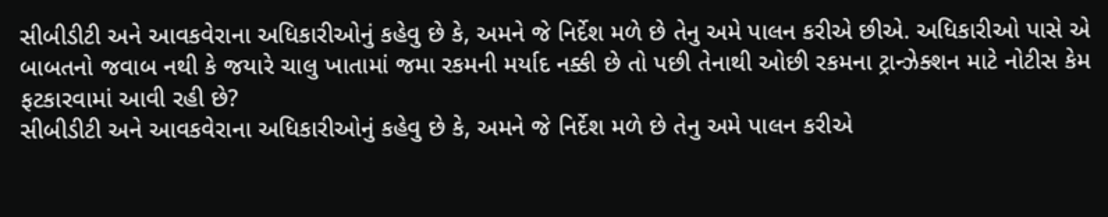સીબીડીટી અને આવકવેરાના અધિકારીઓનું કહેવુ છે કે, અમને જે નિર્દેશ મળે છે તેનુ અમે પાલન કરીએ છીએ. અધિકારીઓ પાસે એ બાબતનો જવાબ નથી કે જયારે ચાલુ ખાતામાં જમા રકમની મર્યાદ નક્કી છે તો પછી તેનાથી ઓછી રકમના ટ્રાન્ઝેક્શન માટે નોટીસ કેમ ફટકારવામાં આવી રહી છે?
સીબીડીટી અને આવકવેરાના અધિકારીઓનું કહેવુ છે કે, અમને જે નિર્દેશ મળે છે તેનુ અમે પાલન કરીએ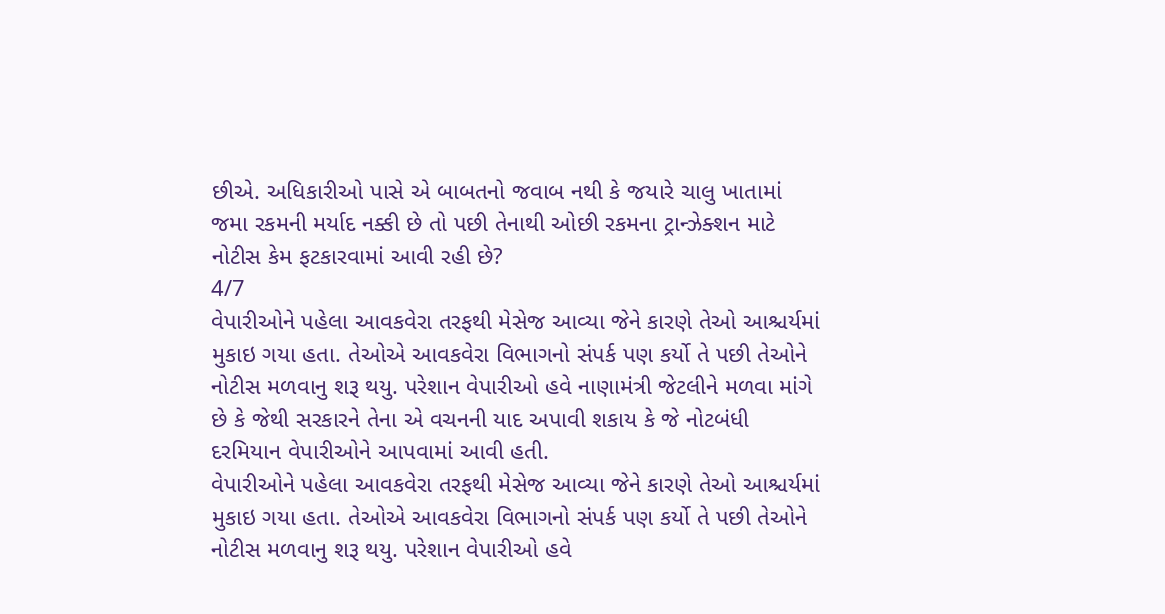છીએ. અધિકારીઓ પાસે એ બાબતનો જવાબ નથી કે જયારે ચાલુ ખાતામાં જમા રકમની મર્યાદ નક્કી છે તો પછી તેનાથી ઓછી રકમના ટ્રાન્ઝેક્શન માટે નોટીસ કેમ ફટકારવામાં આવી રહી છે?
4/7
વેપારીઓને પહેલા આવકવેરા તરફથી મેસેજ આવ્યા જેને કારણે તેઓ આશ્ચર્યમાં મુકાઇ ગયા હતા. તેઓએ આવકવેરા વિભાગનો સંપર્ક પણ કર્યો તે પછી તેઓને નોટીસ મળવાનુ શરૂ થયુ. પરેશાન વેપારીઓ હવે નાણામંત્રી જેટલીને મળવા માંગે છે કે જેથી સરકારને તેના એ વચનની યાદ અપાવી શકાય કે જે નોટબંધી દરમિયાન વેપારીઓને આપવામાં આવી હતી.
વેપારીઓને પહેલા આવકવેરા તરફથી મેસેજ આવ્યા જેને કારણે તેઓ આશ્ચર્યમાં મુકાઇ ગયા હતા. તેઓએ આવકવેરા વિભાગનો સંપર્ક પણ કર્યો તે પછી તેઓને નોટીસ મળવાનુ શરૂ થયુ. પરેશાન વેપારીઓ હવે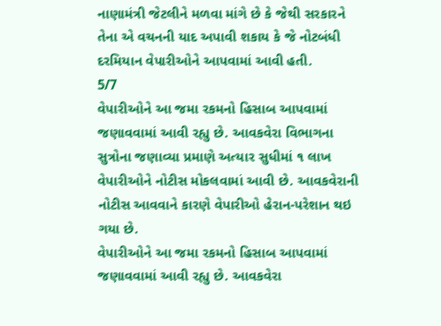નાણામંત્રી જેટલીને મળવા માંગે છે કે જેથી સરકારને તેના એ વચનની યાદ અપાવી શકાય કે જે નોટબંધી દરમિયાન વેપારીઓને આપવામાં આવી હતી.
5/7
વેપારીઓને આ જમા રકમનો હિસાબ આપવામાં જણાવવામાં આવી રહ્યુ છે. આવકવેરા વિભાગના સુત્રોના જણાવ્યા પ્રમાણે અત્યાર સુધીમાં ૧ લાખ વેપારીઓને નોટીસ મોકલવામાં આવી છે. આવકવેરાની નોટીસ આવવાને કારણે વેપારીઓ હેરાન-પરેશાન થઇ ગયા છે.
વેપારીઓને આ જમા રકમનો હિસાબ આપવામાં જણાવવામાં આવી રહ્યુ છે. આવકવેરા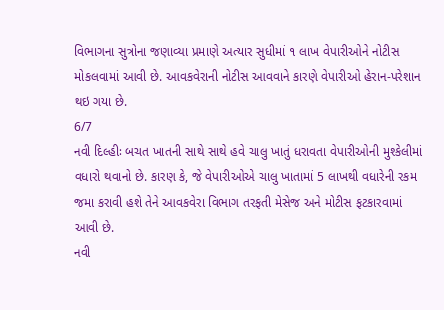વિભાગના સુત્રોના જણાવ્યા પ્રમાણે અત્યાર સુધીમાં ૧ લાખ વેપારીઓને નોટીસ મોકલવામાં આવી છે. આવકવેરાની નોટીસ આવવાને કારણે વેપારીઓ હેરાન-પરેશાન થઇ ગયા છે.
6/7
નવી દિલ્હીઃ બચત ખાતની સાથે સાથે હવે ચાલુ ખાતું ધરાવતા વેપારીઓની મુશ્કેલીમાં વધારો થવાનો છે. કારણ કે, જે વેપારીઓએ ચાલુ ખાતામાં 5 લાખથી વધારેની રકમ જમા કરાવી હશે તેને આવકવેરા વિભાગ તરફતી મેસેજ અને મોટીસ ફટકારવામાં આવી છે.
નવી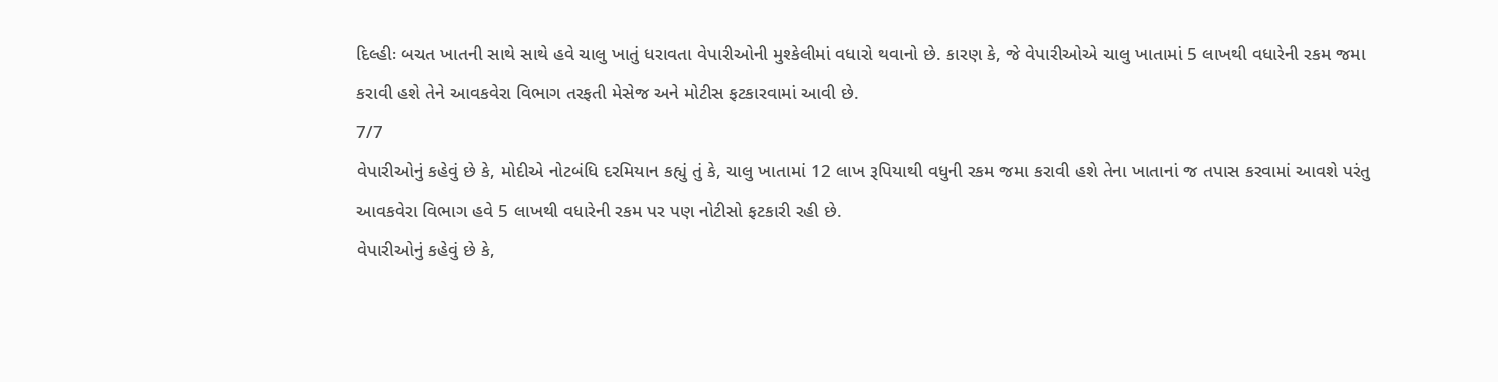દિલ્હીઃ બચત ખાતની સાથે સાથે હવે ચાલુ ખાતું ધરાવતા વેપારીઓની મુશ્કેલીમાં વધારો થવાનો છે. કારણ કે, જે વેપારીઓએ ચાલુ ખાતામાં 5 લાખથી વધારેની રકમ જમા કરાવી હશે તેને આવકવેરા વિભાગ તરફતી મેસેજ અને મોટીસ ફટકારવામાં આવી છે.
7/7
વેપારીઓનું કહેવું છે કે, મોદીએ નોટબંધિ દરમિયાન કહ્યું તું કે, ચાલુ ખાતામાં 12 લાખ રૂપિયાથી વધુની રકમ જમા કરાવી હશે તેના ખાતાનાં જ તપાસ કરવામાં આવશે પરંતુ આવકવેરા વિભાગ હવે 5 લાખથી વધારેની રકમ પર પણ નોટીસો ફટકારી રહી છે.
વેપારીઓનું કહેવું છે કે,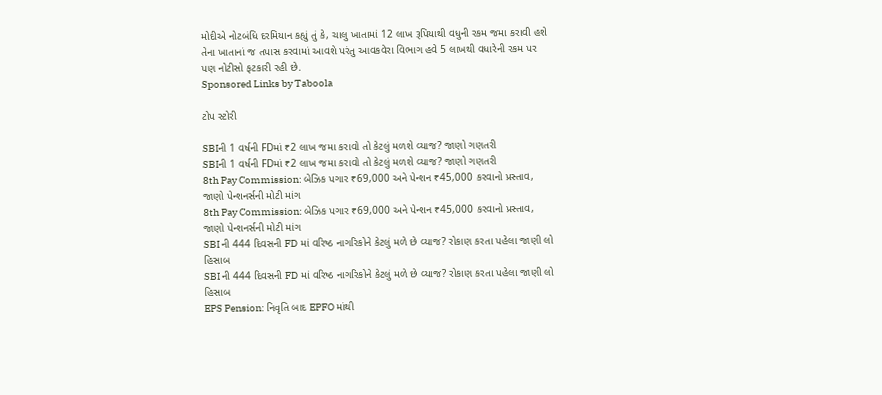મોદીએ નોટબંધિ દરમિયાન કહ્યું તું કે, ચાલુ ખાતામાં 12 લાખ રૂપિયાથી વધુની રકમ જમા કરાવી હશે તેના ખાતાનાં જ તપાસ કરવામાં આવશે પરંતુ આવકવેરા વિભાગ હવે 5 લાખથી વધારેની રકમ પર પણ નોટીસો ફટકારી રહી છે.
Sponsored Links by Taboola

ટોપ સ્ટોરી

SBIની 1 વર્ષની FDમાં ₹2 લાખ જમા કરાવો તો કેટલું મળશે વ્યાજ? જાણો ગણતરી
SBIની 1 વર્ષની FDમાં ₹2 લાખ જમા કરાવો તો કેટલું મળશે વ્યાજ? જાણો ગણતરી
8th Pay Commission: બેઝિક પગાર ₹69,000 અને પેન્શન ₹45,000 કરવાનો પ્રસ્તાવ, જાણો પેન્શનર્સની મોટી માંગ
8th Pay Commission: બેઝિક પગાર ₹69,000 અને પેન્શન ₹45,000 કરવાનો પ્રસ્તાવ, જાણો પેન્શનર્સની મોટી માંગ
SBI ની 444 દિવસની FD માં વરિષ્ઠ નાગરિકોને કેટલું મળે છે વ્યાજ? રોકાણ કરતા પહેલા જાણી લો હિસાબ
SBI ની 444 દિવસની FD માં વરિષ્ઠ નાગરિકોને કેટલું મળે છે વ્યાજ? રોકાણ કરતા પહેલા જાણી લો હિસાબ
EPS Pension: નિવૃતિ બાદ EPFO માંથી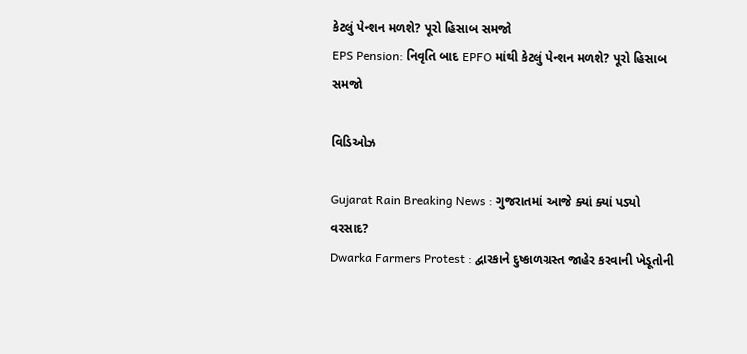કેટલું પેન્શન મળશે? પૂરો હિસાબ સમજો
EPS Pension: નિવૃતિ બાદ EPFO માંથી કેટલું પેન્શન મળશે? પૂરો હિસાબ સમજો

વિડિઓઝ

Gujarat Rain Breaking News : ગુજરાતમાં આજે ક્યાં ક્યાં પડ્યો વરસાદ?
Dwarka Farmers Protest : દ્વારકાને દુષ્કાળગ્રસ્ત જાહેર કરવાની ખેડૂતોની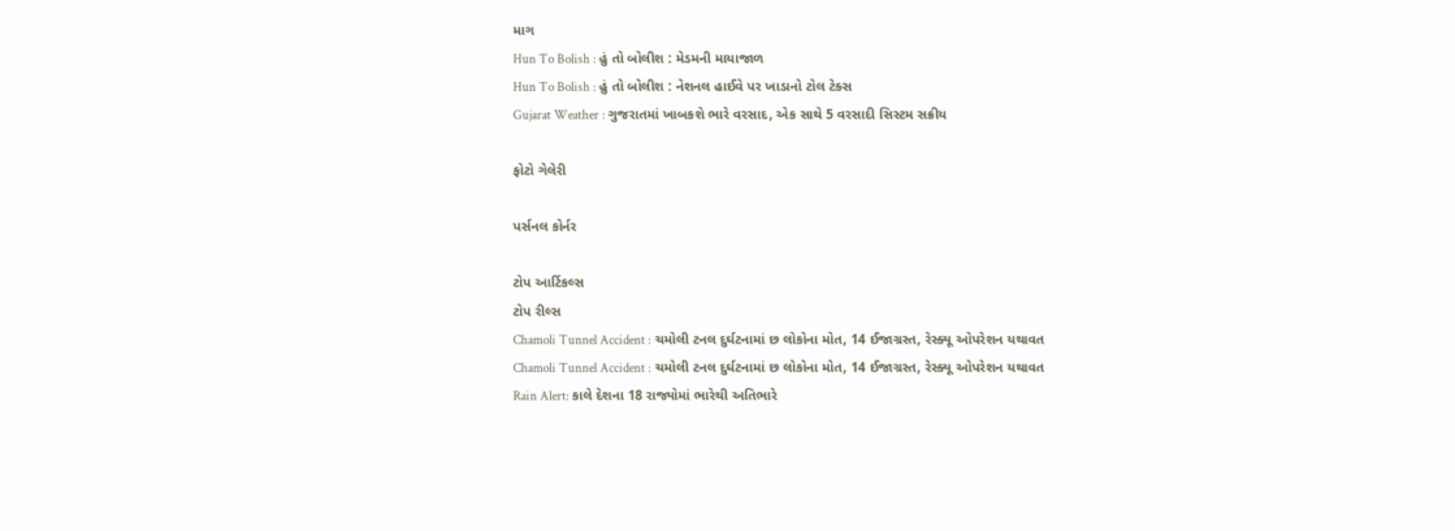માગ
Hun To Bolish : હું તો બોલીશ : મેડમની માયાજાળ
Hun To Bolish : હું તો બોલીશ : નેશનલ હાઈવે પર ખાડાનો ટોલ ટેક્સ
Gujarat Weather : ગુજરાતમાં ખાબકશે ભારે વરસાદ, એક સાથે 5 વરસાદી સિસ્ટમ સક્રીય

ફોટો ગેલેરી

પર્સનલ કોર્નર

ટોપ આર્ટિકલ્સ
ટોપ રીલ્સ
Chamoli Tunnel Accident : ચમોલી ટનલ દુર્ઘટનામાં છ લોકોના મોત, 14 ઈજાગ્રસ્ત, રેસ્ક્યૂ ઓપરેશન યથાવત
Chamoli Tunnel Accident : ચમોલી ટનલ દુર્ઘટનામાં છ લોકોના મોત, 14 ઈજાગ્રસ્ત, રેસ્ક્યૂ ઓપરેશન યથાવત
Rain Alert: કાલે દેશના 18 રાજ્યોમાં ભારેથી અતિભારે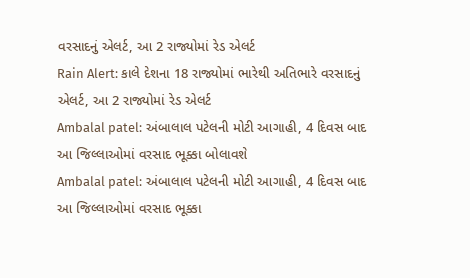વરસાદનું એલર્ટ, આ 2 રાજ્યોમાં રેડ એલર્ટ
Rain Alert: કાલે દેશના 18 રાજ્યોમાં ભારેથી અતિભારે વરસાદનું એલર્ટ, આ 2 રાજ્યોમાં રેડ એલર્ટ
Ambalal patel: અંબાલાલ પટેલની મોટી આગાહી, 4 દિવસ બાદ આ જિલ્લાઓમાં વરસાદ ભૂક્કા બોલાવશે
Ambalal patel: અંબાલાલ પટેલની મોટી આગાહી, 4 દિવસ બાદ આ જિલ્લાઓમાં વરસાદ ભૂક્કા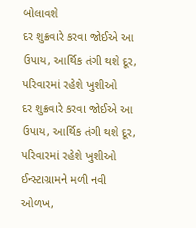બોલાવશે
દર શુક્રવારે કરવા જોઈએ આ ઉપાય, આર્થિક તંગી થશે દૂર, પરિવારમાં રહેશે ખુશીઓ
દર શુક્રવારે કરવા જોઈએ આ ઉપાય, આર્થિક તંગી થશે દૂર, પરિવારમાં રહેશે ખુશીઓ
ઈન્સ્ટાગ્રામને મળી નવી ઓળખ,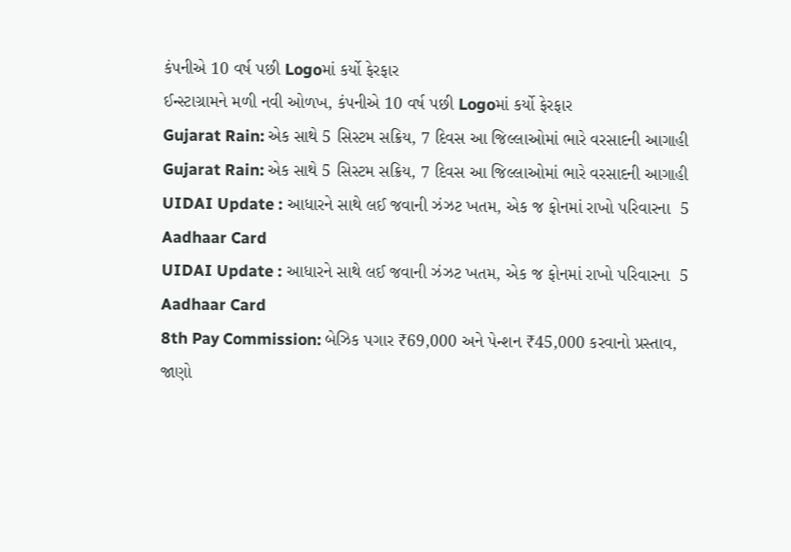કંપનીએ 10 વર્ષ પછી Logoમાં કર્યો ફેરફાર
ઈન્સ્ટાગ્રામને મળી નવી ઓળખ, કંપનીએ 10 વર્ષ પછી Logoમાં કર્યો ફેરફાર
Gujarat Rain: એક સાથે 5 સિસ્ટમ સક્રિય, 7 દિવસ આ જિલ્લાઓમાં ભારે વરસાદની આગાહી
Gujarat Rain: એક સાથે 5 સિસ્ટમ સક્રિય, 7 દિવસ આ જિલ્લાઓમાં ભારે વરસાદની આગાહી
UIDAI Update : આધારને સાથે લઈ જવાની ઝંઝટ ખતમ, એક જ ફોનમાં રાખો પરિવારના  5 Aadhaar Card
UIDAI Update : આધારને સાથે લઈ જવાની ઝંઝટ ખતમ, એક જ ફોનમાં રાખો પરિવારના  5 Aadhaar Card
8th Pay Commission: બેઝિક પગાર ₹69,000 અને પેન્શન ₹45,000 કરવાનો પ્રસ્તાવ, જાણો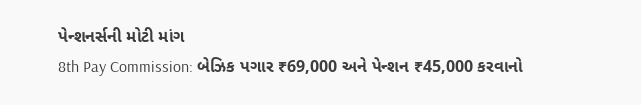પેન્શનર્સની મોટી માંગ
8th Pay Commission: બેઝિક પગાર ₹69,000 અને પેન્શન ₹45,000 કરવાનો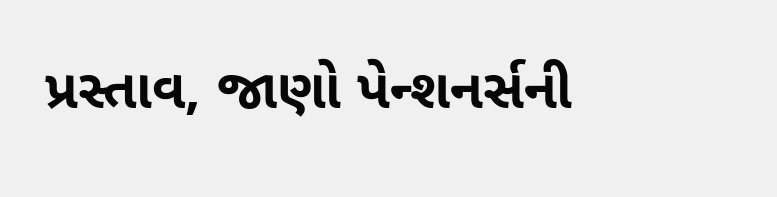પ્રસ્તાવ, જાણો પેન્શનર્સની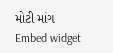મોટી માંગ
Embed widget